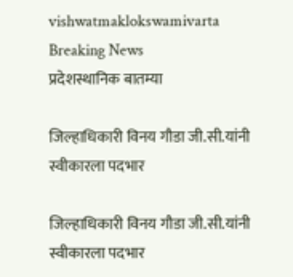vishwatmaklokswamivarta
Breaking News
प्रदेशस्थानिक बातम्या

जिल्हाधिकारी विनय गौडा जी.सी.यांनी स्वीकारला पदभार

जिल्हाधिकारी विनय गौडा जी.सी.यांनी स्वीकारला पदभार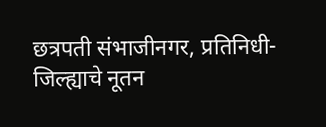छत्रपती संभाजीनगर, प्रतिनिधी- जिल्ह्याचे नूतन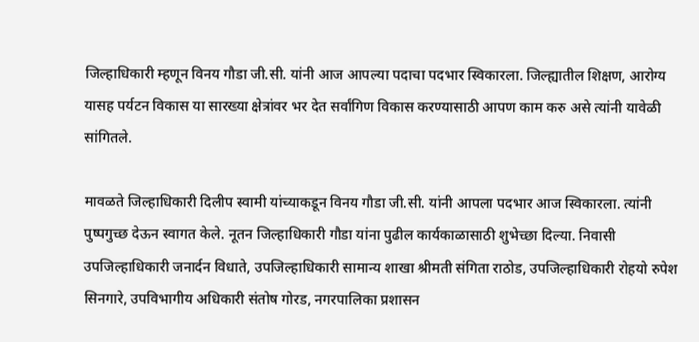जिल्हाधिकारी म्हणून विनय गौडा जी.सी. यांनी आज आपल्या पदाचा पदभार स्विकारला. जिल्ह्यातील शिक्षण, आरोग्य यासह पर्यटन विकास या सारख्या क्षेत्रांवर भर देत सर्वांगिण विकास करण्यासाठी आपण काम करु असे त्यांनी यावेळी सांगितले.

मावळते जिल्हाधिकारी दिलीप स्वामी यांच्याकडून विनय गौडा जी.सी. यांनी आपला पदभार आज स्विकारला. त्यांनी पुष्पगुच्छ देऊन स्वागत केले. नूतन जिल्हाधिकारी गौडा यांना पुढील कार्यकाळासाठी शुभेच्छा दिल्या. निवासी उपजिल्हाधिकारी जनार्दन विधाते, उपजिल्हाधिकारी सामान्य शाखा श्रीमती संगिता राठोड, उपजिल्हाधिकारी रोहयो रुपेश सिनगारे, उपविभागीय अधिकारी संतोष गोरड, नगरपालिका प्रशासन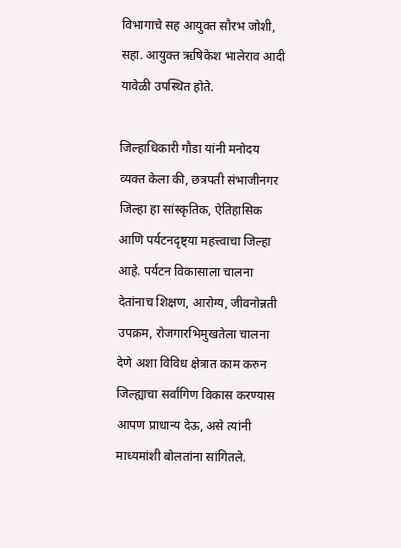विभागाचे सह आयुक्त सौरभ जोशी, सहा. आयुक्त ऋषिकेश भालेराव आदी यावेळी उपस्थित होते.

जिल्हाधिकारी गौडा यांनी मनोदय व्यक्त केला की, छत्रपती संभाजीनगर जिल्हा हा सांस्कृतिक, ऐतिहासिक आणि पर्यटनदृष्ट्या महत्त्वाचा जिल्हा आहे. पर्यटन विकासाला चालना देतांनाच शिक्षण, आरोग्य, जीवनोन्नती उपक्रम, रोजगारभिमुखतेला चालना देणे अशा विविध क्षेत्रात काम करुन जिल्ह्याचा सर्वांगिण विकास करण्यास आपण प्राधान्य देऊ, असे त्यांनी माध्यमांशी बोलतांना सांगितले.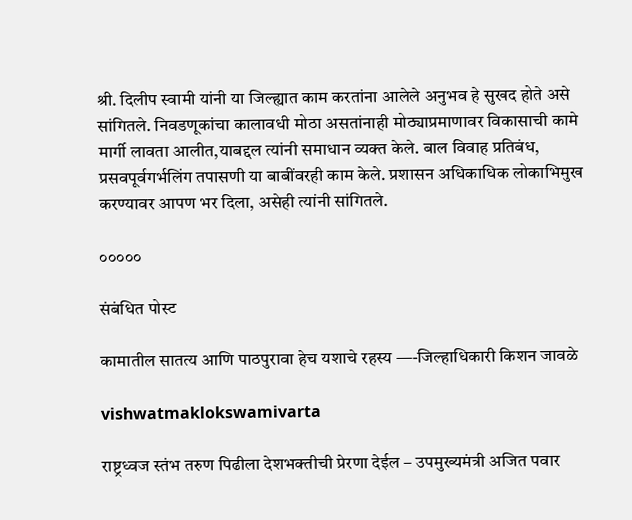श्री. दिलीप स्वामी यांनी या जिल्ह्यात काम करतांना आलेले अनुभव हे सुखद होते असे सांगितले. निवडणूकांचा कालावधी मोठा असतांनाही मोठ्याप्रमाणावर विकासाची कामे मार्गी लावता आलीत,याबद्दल त्यांनी समाधान व्यक्त केले. बाल विवाह प्रतिबंध, प्रसवपूर्वगर्भलिंग तपासणी या बाबींवरही काम केले. प्रशासन अधिकाधिक लोकाभिमुख करण्यावर आपण भर दिला, असेही त्यांनी सांगितले.

०००००

संबंधित पोस्ट

कामातील सातत्य आणि पाठपुरावा हेच यशाचे रहस्य —-जिल्हाधिकारी किशन जावळे

vishwatmaklokswamivarta

राष्ट्रध्वज स्तंभ तरुण पिढीला देशभक्तीची प्रेरणा देईल – उपमुख्यमंत्री अजित पवार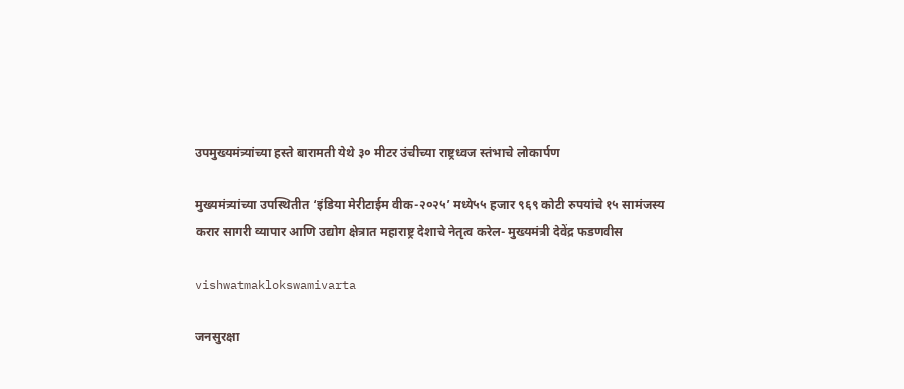उपमुख्यमंत्र्यांच्या हस्ते बारामती येथे ३० मीटर उंचीच्या राष्ट्रध्वज स्तंभाचे लोकार्पण

मुख्यमंत्र्यांच्या उपस्थितीत ‘इंडिया मेरीटाईम वीक-२०२५’ मध्ये५५ हजार ९६९ कोटी रुपयांचे १५ सामंजस्य करार सागरी व्यापार आणि उद्योग क्षेत्रात महाराष्ट्र देशाचे नेतृत्व करेल- मुख्यमंत्री देवेंद्र फडणवीस

vishwatmaklokswamivarta

जनसुरक्षा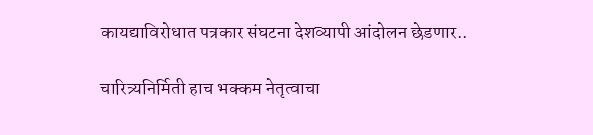कायद्याविरोधात पत्रकार संघटना देशव्यापी आंदोलन छेडणार..

चारित्र्यनिर्मिती हाच भक्कम नेतृत्वाचा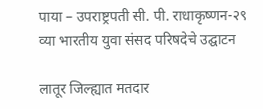पाया – उपराष्ट्रपती सी. पी. राधाकृष्णन-२९ व्या भारतीय युवा संसद परिषदेचे उद्घाटन

लातूर जिल्ह्यात मतदार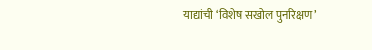याद्यांची ‘विशेष सखोल पुनरिक्षण’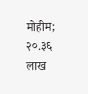मोहीम; २०.३६ लाख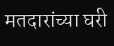मतदारांच्या घरी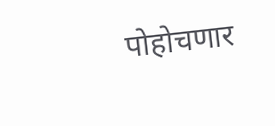पोहोचणार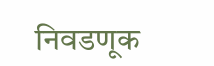निवडणूक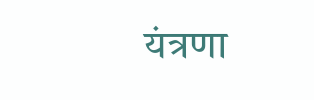यंत्रणा